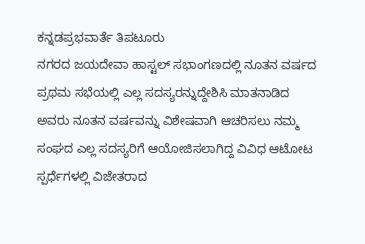ಕನ್ನಡಪ್ರಭವಾರ್ತೆ ತಿಪಟೂರು
ನಗರದ ಜಯದೇವಾ ಹಾಸ್ಟಲ್ ಸಭಾಂಗಣದಲ್ಲಿ ನೂತನ ವರ್ಷದ ಪ್ರಥಮ ಸಭೆಯಲ್ಲಿ ಎಲ್ಲ ಸದಸ್ಯರನ್ನುದ್ದೇಶಿಸಿ ಮಾತನಾಡಿದ ಅವರು ನೂತನ ವರ್ಷವನ್ನು ವಿಶೇಷವಾಗಿ ಆಚರಿಸಲು ನಮ್ಮ ಸಂಘದ ಎಲ್ಲ ಸದಸ್ಯರಿಗೆ ಆಯೋಜಿಸಲಾಗಿದ್ದ ವಿವಿಧ ಆಟೋಟ ಸ್ಪರ್ಧೆಗಳಲ್ಲಿ ವಿಜೇತರಾದ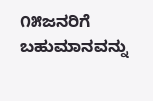೧೫ಜನರಿಗೆ ಬಹುಮಾನವನ್ನು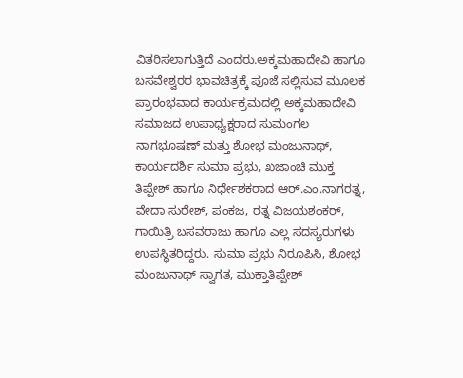ವಿತರಿಸಲಾಗುತ್ತಿದೆ ಎಂದರು.ಅಕ್ಕಮಹಾದೇವಿ ಹಾಗೂ ಬಸವೇಶ್ವರರ ಭಾವಚಿತ್ರಕ್ಕೆ ಪೂಜೆ ಸಲ್ಲಿಸುವ ಮೂಲಕ ಪ್ರಾರಂಭವಾದ ಕಾರ್ಯಕ್ರಮದಲ್ಲಿ ಅಕ್ಕಮಹಾದೇವಿ ಸಮಾಜದ ಉಪಾಧ್ಯಕ್ಷರಾದ ಸುಮಂಗಲ ನಾಗಭೂಷಣ್ ಮತ್ತು ಶೋಭ ಮಂಜುನಾಥ್, ಕಾರ್ಯದರ್ಶಿ ಸುಮಾ ಪ್ರಭು, ಖಜಾಂಚಿ ಮುಕ್ತ ತಿಪ್ಪೇಶ್ ಹಾಗೂ ನಿರ್ಧೇಶಕರಾದ ಆರ್.ಎಂ.ನಾಗರತ್ನ, ವೇದಾ ಸುರೇಶ್, ಪಂಕಜ, ರತ್ನ ವಿಜಯಶಂಕರ್, ಗಾಯಿತ್ರಿ ಬಸವರಾಜು ಹಾಗೂ ಎಲ್ಲ ಸದಸ್ಯರುಗಳು ಉಪಸ್ಥಿತರಿದ್ದರು. ಸುಮಾ ಪ್ರಭು ನಿರೂಪಿಸಿ, ಶೋಭ ಮಂಜುನಾಥ್ ಸ್ವಾಗತ, ಮುಕ್ತಾತಿಪ್ಪೇಶ್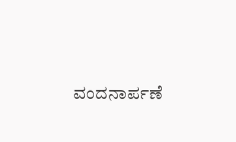ವಂದನಾರ್ಪಣೆ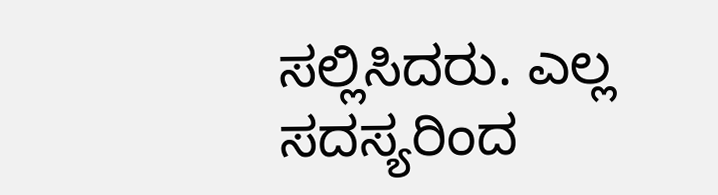ಸಲ್ಲಿಸಿದರು. ಎಲ್ಲ ಸದಸ್ಯರಿಂದ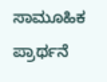ಸಾಮೂಹಿಕ ಪ್ರಾರ್ಥನೆ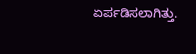ಏರ್ಪಡಿಸಲಾಗಿತ್ತು.